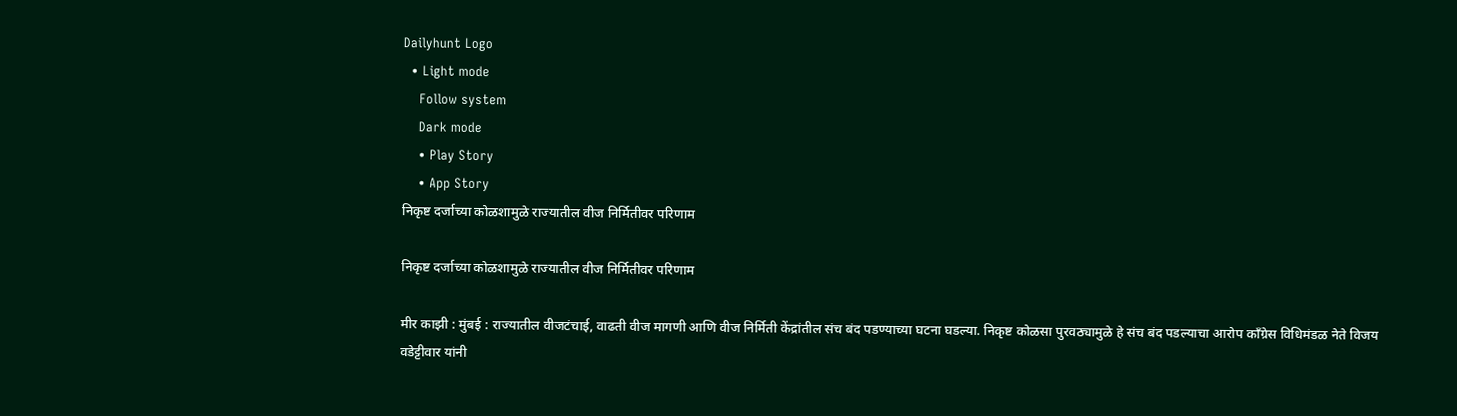Dailyhunt Logo
  • Light mode
    Follow system
    Dark mode
    • Play Story
    • App Story
निकृष्ट दर्जाच्या कोळशामुळे राज्यातील वीज निर्मितीवर परिणाम

निकृष्ट दर्जाच्या कोळशामुळे राज्यातील वीज निर्मितीवर परिणाम

मीर काझी : मुंबई : राज्यातील वीजटंचाई, वाढती वीज मागणी आणि वीज निर्मिती केंद्रांतील संच बंद पडण्याच्या घटना घडल्या. निकृष्ट कोळसा पुरवठ्यामुळे हे संच बंद पडल्याचा आरोप काँग्रेस विधिमंडळ नेते विजय वडेट्टीवार यांनी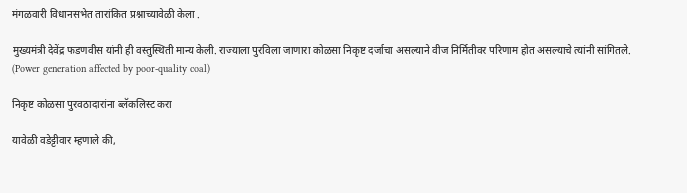मंगळवारी विधानसभेत तारांकित प्रश्नाच्यावेळी केला .

मुख्यमंत्री देवेंद्र फडणवीस यांनी ही वस्तुस्थिती मान्य केली. राज्याला पुरविला जाणारा कोळसा निकृष्ट दर्जाचा असल्याने वीज निर्मितीवर परिणाम होत असल्याचे त्यांनी सांगितले. (Power generation affected by poor-quality coal)

निकृष्ट कोळसा पुरवठादारांना ब्लॅकलिस्ट करा

यावेळी वडेट्टीवार म्हणाले की,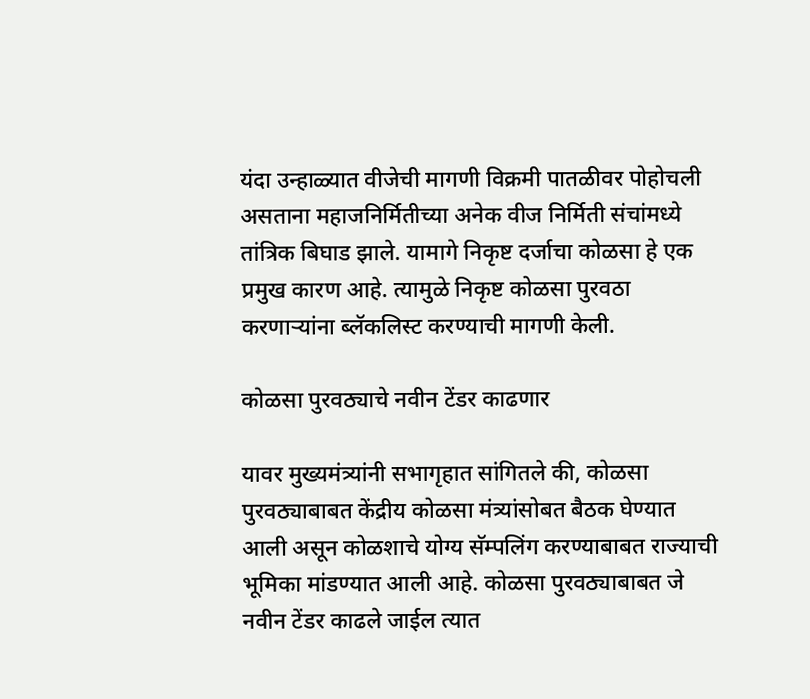यंदा उन्हाळ्यात वीजेची मागणी विक्रमी पातळीवर पोहोचली असताना महाजनिर्मितीच्या अनेक वीज निर्मिती संचांमध्ये तांत्रिक बिघाड झाले. यामागे निकृष्ट दर्जाचा कोळसा हे एक प्रमुख कारण आहे. त्यामुळे निकृष्ट कोळसा पुरवठा करणाऱ्यांना ब्लॅकलिस्ट करण्याची मागणी केली.

कोळसा पुरवठ्याचे नवीन टेंडर काढणार

यावर मुख्यमंत्र्यांनी सभागृहात सांगितले की, कोळसा पुरवठ्याबाबत केंद्रीय कोळसा मंत्र्यांसोबत बैठक घेण्यात आली असून कोळशाचे योग्य सॅम्पलिंग करण्याबाबत राज्याची भूमिका मांडण्यात आली आहे. कोळसा पुरवठ्याबाबत जे नवीन टेंडर काढले जाईल त्यात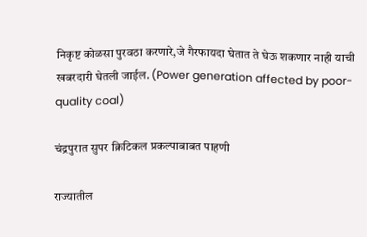निकृष्ट कोळसा पुरवठा करणारे,जे गैरफायदा घेतात ते घेऊ शकणार नाही याची खबरदारी घेतली जाईल. (Power generation affected by poor-quality coal)

चंद्रपुरात सुपर क्रिटिकल प्रकल्पाबाबत पाहणी

राज्यातील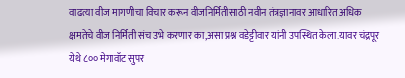वाढत्या वीज मागणीचा विचार करून वीजनिर्मितीसाठी नवीन तंत्रज्ञानावर आधारित अधिक क्षमतेचे वीज निर्मिती संच उभे करणार का,असा प्रश्न वडेट्टीवार यांनी उपस्थित केला.यावर चंद्रपूर येथे ८०० मेगावॉट सुपर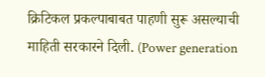क्रिटिकल प्रकल्पाबाबत पाहणी सुरू असल्याची माहिती सरकारने दिली. (Power generation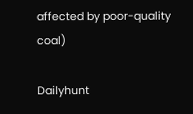affected by poor-quality coal)

Dailyhunt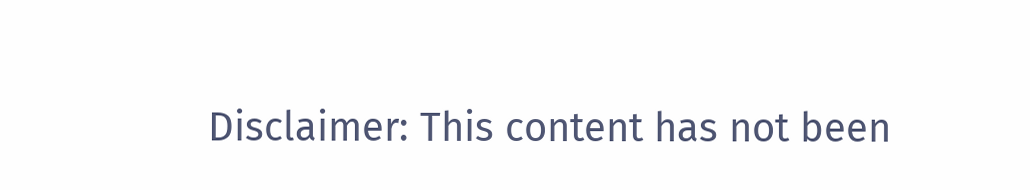Disclaimer: This content has not been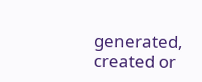generated, created or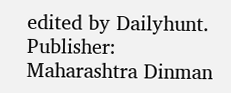edited by Dailyhunt. Publisher: Maharashtra Dinman